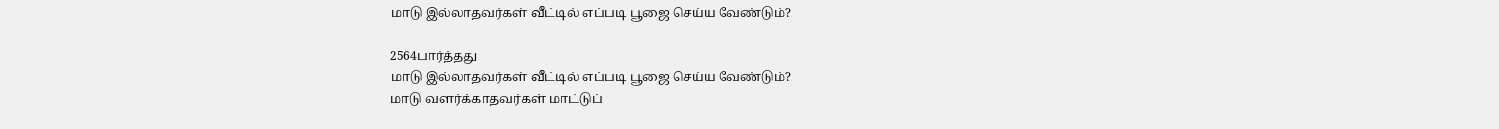மாடு இல்லாதவர்கள் வீட்டில் எப்படி பூஜை செய்ய வேண்டும்?

2564பார்த்தது
மாடு இல்லாதவர்கள் வீட்டில் எப்படி பூஜை செய்ய வேண்டும்?
மாடு வளர்க்காதவர்கள் மாட்டுப்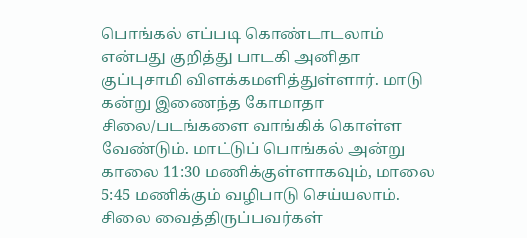பொங்கல் எப்படி கொண்டாடலாம் என்பது குறித்து பாடகி அனிதா குப்புசாமி விளக்கமளித்துள்ளார். மாடு கன்று இணைந்த கோமாதா சிலை/படங்களை வாங்கிக் கொள்ள வேண்டும். மாட்டுப் பொங்கல் அன்று காலை 11:30 மணிக்குள்ளாகவும், மாலை 5:45 மணிக்கும் வழிபாடு செய்யலாம். சிலை வைத்திருப்பவர்கள்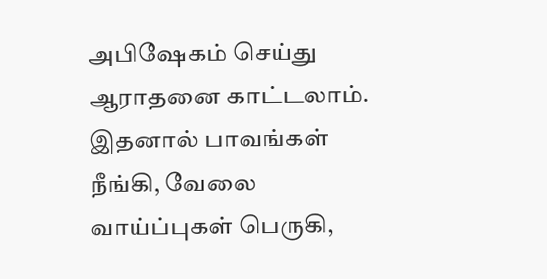அபிஷேகம் செய்து ஆராதனை காட்டலாம். இதனால் பாவங்கள் நீங்கி, வேலை வாய்ப்புகள் பெருகி,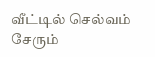வீட்டில் செல்வம் சேரும்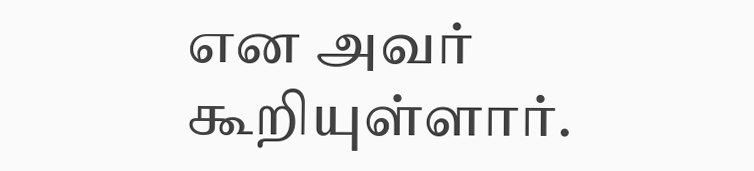என அவர் கூறியுள்ளார்.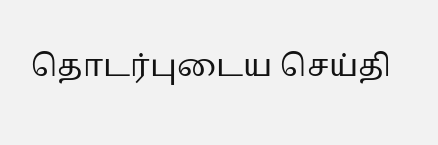தொடர்புடைய செய்தி